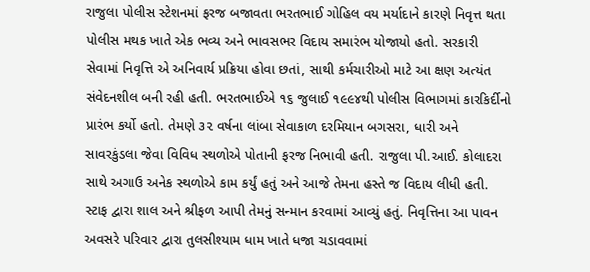રાજુલા પોલીસ સ્ટેશનમાં ફરજ બજાવતા ભરતભાઈ ગોહિલ વય મર્યાદાને કારણે નિવૃત્ત થતા પોલીસ મથક ખાતે એક ભવ્ય અને ભાવસભર વિદાય સમારંભ યોજાયો હતો. સરકારી સેવામાં નિવૃત્તિ એ અનિવાર્ય પ્રક્રિયા હોવા છતાં, સાથી કર્મચારીઓ માટે આ ક્ષણ અત્યંત સંવેદનશીલ બની રહી હતી. ભરતભાઈએ ૧૬ જુલાઈ ૧૯૯૪થી પોલીસ વિભાગમાં કારકિર્દીનો પ્રારંભ કર્યો હતો. તેમણે ૩૨ વર્ષના લાંબા સેવાકાળ દરમિયાન બગસરા, ધારી અને સાવરકુંડલા જેવા વિવિધ સ્થળોએ પોતાની ફરજ નિભાવી હતી. રાજુલા પી.આઈ. કોલાદરા સાથે અગાઉ અનેક સ્થળોએ કામ કર્યું હતું અને આજે તેમના હસ્તે જ વિદાય લીધી હતી. સ્ટાફ દ્વારા શાલ અને શ્રીફળ આપી તેમનું સન્માન કરવામાં આવ્યું હતું. નિવૃત્તિના આ પાવન અવસરે પરિવાર દ્વારા તુલસીશ્યામ ધામ ખાતે ધજા ચડાવવામાં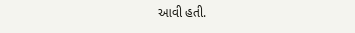આવી હતી.